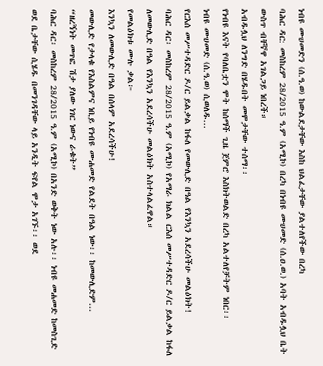ነብዩ ሙሀመድን (ሰ.ዓ.ወ) ከውልደታቸው እስከ ህልፈታቸው ያልተለየችው በረካ
ባሕር ዳር: መስከረም 28/2015 ዓ.ም (አሚኮ) በረካ በነብዩ ሙሀመድ (ሰ.ዐ.ወ.) አባት አብዱሏህ ቤት ውስጥ ብቸኛዋ አገልጋይ ነበረች።
አብዱሏህ ለንግድ በሄዱበት መሞታቸው ተሰማ፡፡
የነብዩ እናት የባለቤቷን ሞት ከሰማች ጊዜ ጀምሮ እስክትወልድ በረካ አልተለየቻትም ነበር፡፡
ነብዩ ሙሀመድ (ሰ.ዓ.ወ) ሲወለዱ...
የርእሰ መሥተዳድር ዶ/ር ይልቃል ከፋለ የመውሊድ በዓል የእንኳን አደረሳችሁ መልዕክት!
ባሕር ዳር፡ መስከረም 28/2015 ዓ.ም (አሚኮ) የአማራ ክልል ርእሰ መሥተዳድር ዶ/ር ይልቃል ከፋለ ለመውሊድ በዓል የእንኳን አደረሳችሁ መልዕክት አስተላልፈዋል።
የመልዕክቱ ሙሉ ቃል፦
እንኳን ለመውሊድ በዓል በሰላም አደረሳችሁ!
መውሊድ የታላቁ የእስልምና ነቢይ የነብዩ ሙሐመድ የልደት በዓል ነው፡፡ ከመውሊድም...
“ዘረኝነት መጥፎ ሽታ ያለው ነገር ነውና ራቁት”
ባሕር ዳር፡ መስከረም 28/2015 ዓ.ም (አሚኮ) በአንድ ወቅት ነው አሉ፡፡ ነብዩ መሐመድ ከመስጊድ ወደ ቤታቸው ሲሄዱ በመንገዳቸው ላይ አንዲት ፍየል ሞታ አገኙ፡፡ ወደ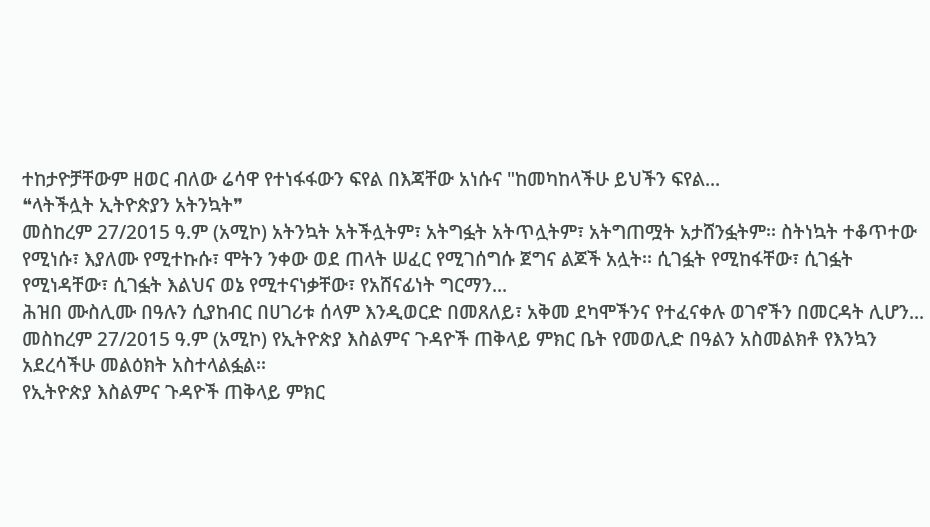ተከታዮቻቸውም ዘወር ብለው ሬሳዋ የተነፋፋውን ፍየል በእጃቸው አነሱና "ከመካከላችሁ ይህችን ፍየል...
❝ላትችሏት ኢትዮጵያን አትንኳት❞
መስከረም 27/2015 ዓ.ም (አሚኮ) አትንኳት አትችሏትም፣ አትግፏት አትጥሏትም፣ አትግጠሟት አታሸንፏትም፡፡ ስትነኳት ተቆጥተው የሚነሱ፣ እያለሙ የሚተኩሱ፣ ሞትን ንቀው ወደ ጠላት ሠፈር የሚገሰግሱ ጀግና ልጆች አሏት፡፡ ሲገፏት የሚከፋቸው፣ ሲገፏት የሚነዳቸው፣ ሲገፏት እልህና ወኔ የሚተናነቃቸው፣ የአሸናፊነት ግርማን...
ሕዝበ ሙስሊሙ በዓሉን ሲያከብር በሀገሪቱ ሰላም እንዲወርድ በመጸለይ፣ አቅመ ደካሞችንና የተፈናቀሉ ወገኖችን በመርዳት ሊሆን...
መስከረም 27/2015 ዓ.ም (አሚኮ) የኢትዮጵያ እስልምና ጉዳዮች ጠቅላይ ምክር ቤት የመወሊድ በዓልን አስመልክቶ የእንኳን አደረሳችሁ መልዕክት አስተላልፏል፡፡
የኢትዮጵያ እስልምና ጉዳዮች ጠቅላይ ምክር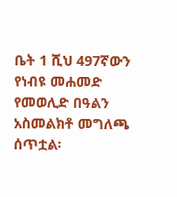ቤት 1 ሺህ 497ኛውን የነብዩ መሐመድ የመወሊድ በዓልን አስመልክቶ መግለጫ ሰጥቷል፡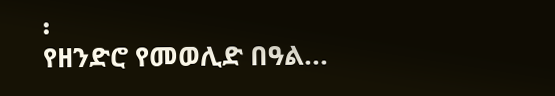፡
የዘንድሮ የመወሊድ በዓል...